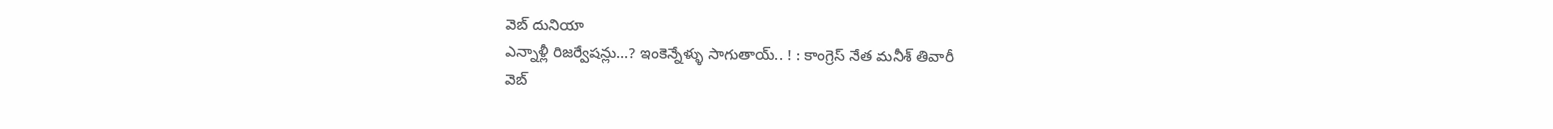వెబ్ దునియా
ఎన్నాళ్లీ రిజర్వేషన్లు...? ఇంకెన్నేళ్ళు సాగుతాయ్.. ! : కాంగ్రెస్ నేత మనీశ్ తివారీ
వెబ్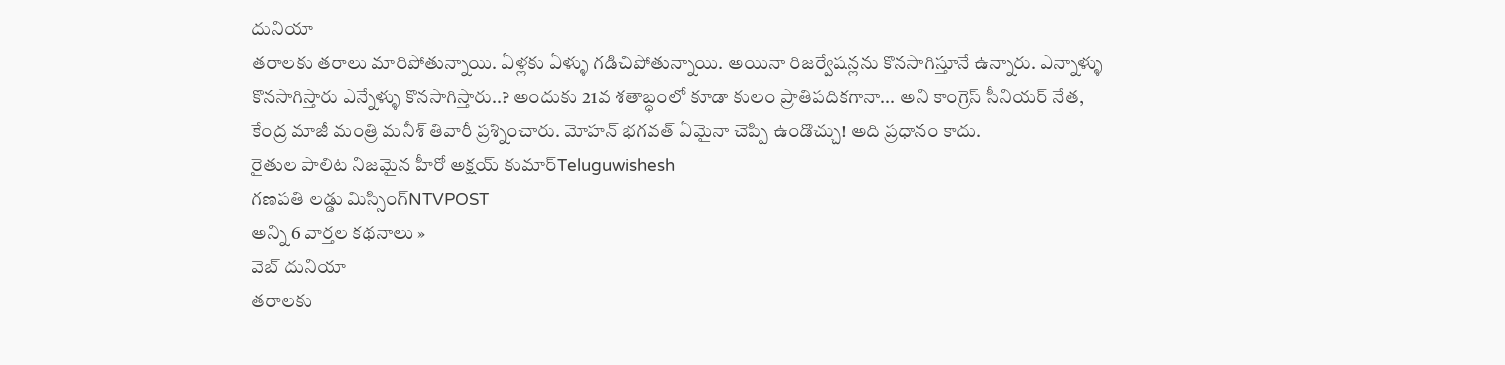దునియా
తరాలకు తరాలు మారిపోతున్నాయి. ఏళ్లకు ఏళ్ళు గడిచిపోతున్నాయి. అయినా రిజర్వేషన్లను కొనసాగిస్తూనే ఉన్నారు. ఎన్నాళ్ళు కొనసాగిస్తారు ఎన్నేళ్ళు కొనసాగిస్తారు..? అందుకు 21వ శతాబ్ధంలో కూడా కులం ప్రాతిపదికగానా... అని కాంగ్రెస్ సీనియర్ నేత, కేంద్ర మాజీ మంత్రి మనీశ్ తివారీ ప్రశ్నించారు. మోహన్ భగవత్ ఏమైనా చెప్పి ఉండొచ్చు! అది ప్రధానం కాదు.
రైతుల పాలిట నిజమైన హీరో అక్షయ్ కుమార్Teluguwishesh
గణపతి లడ్డు మిస్సింగ్NTVPOST
అన్ని 6 వార్తల కథనాలు »
వెబ్ దునియా
తరాలకు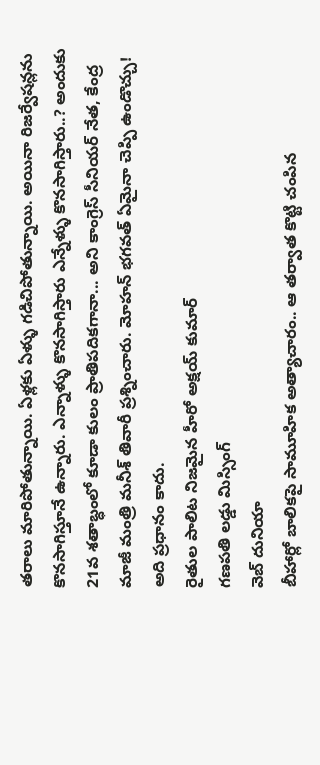తరాలు మారిపోతున్నాయి. ఏళ్లకు ఏళ్ళు గడిచిపోతున్నాయి. అయినా రిజర్వేషన్లను కొనసాగిస్తూనే ఉన్నారు. ఎన్నాళ్ళు కొనసాగిస్తారు ఎన్నేళ్ళు కొనసాగిస్తారు..? అందుకు 21వ శతాబ్ధంలో కూడా కులం ప్రాతిపదికగానా... అని కాంగ్రెస్ సీనియర్ నేత, కేంద్ర మాజీ మంత్రి మనీశ్ తివారీ ప్రశ్నించారు. మోహన్ భగవత్ ఏమైనా చెప్పి ఉండొచ్చు! అది ప్రధానం కాదు.
రైతుల పాలిట నిజమైన హీరో అక్షయ్ కుమార్
గణపతి లడ్డు మిస్సింగ్
వెబ్ దునియా
బీహార్లో బాలికపై సామూహిక అత్యాచారం.. ఆ తర్వాత కొట్టి చంపిన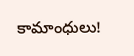కామాంధులు!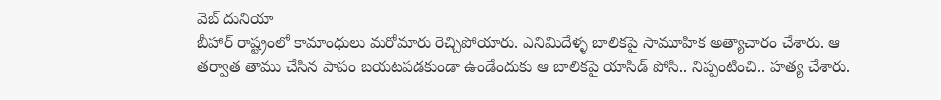వెబ్ దునియా
బీహార్ రాష్ట్రంలో కామాంధులు మరోమారు రెచ్చిపోయారు. ఎనిమిదేళ్ళ బాలికపై సామూహిక అత్యాచారం చేశారు. ఆ తర్వాత తాము చేసిన పాపం బయటపడకుండా ఉండేందుకు ఆ బాలికపై యాసిడ్ పోసి.. నిప్పంటించి.. హత్య చేశారు.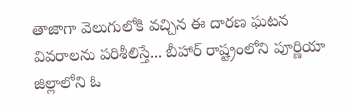తాజాగా వెలుగులోకి వచ్చిన ఈ దారణ ఘటన వివరాలను పరిశీలిస్తే... బీహార్ రాష్ట్రంలోని పూర్ణియా జిల్లాలోని ఓ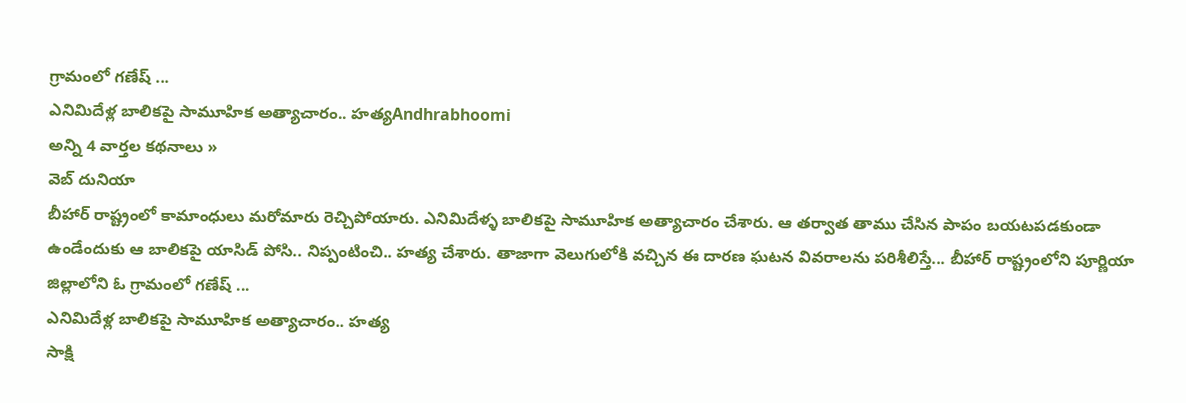గ్రామంలో గణేష్ ...
ఎనిమిదేళ్ల బాలికపై సామూహిక అత్యాచారం.. హత్యAndhrabhoomi
అన్ని 4 వార్తల కథనాలు »
వెబ్ దునియా
బీహార్ రాష్ట్రంలో కామాంధులు మరోమారు రెచ్చిపోయారు. ఎనిమిదేళ్ళ బాలికపై సామూహిక అత్యాచారం చేశారు. ఆ తర్వాత తాము చేసిన పాపం బయటపడకుండా ఉండేందుకు ఆ బాలికపై యాసిడ్ పోసి.. నిప్పంటించి.. హత్య చేశారు. తాజాగా వెలుగులోకి వచ్చిన ఈ దారణ ఘటన వివరాలను పరిశీలిస్తే... బీహార్ రాష్ట్రంలోని పూర్ణియా జిల్లాలోని ఓ గ్రామంలో గణేష్ ...
ఎనిమిదేళ్ల బాలికపై సామూహిక అత్యాచారం.. హత్య
సాక్షి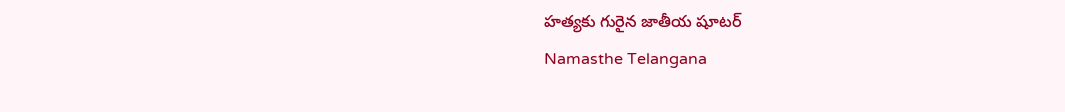హత్యకు గురైన జాతీయ షూటర్
Namasthe Telangana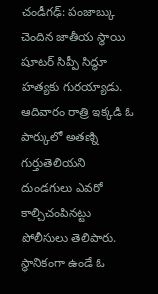చండీగఢ్: పంజాబ్కు చెందిన జాతీయ స్థాయి షూటర్ సిప్పీ సిద్ధూ హత్యకు గురయ్యాడు. ఆదివారం రాత్రి ఇక్కడి ఓ పార్కులో అతణ్ని గుర్తుతెలియని దుండగులు ఎవరో కాల్చిచంపినట్టు పోలీసులు తెలిపారు. స్థానికంగా ఉండే ఓ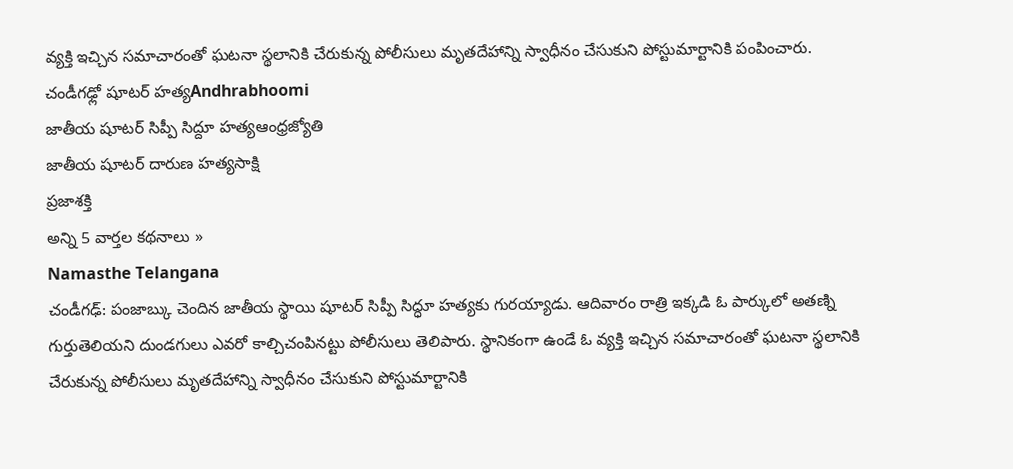వ్యక్తి ఇచ్చిన సమాచారంతో ఘటనా స్థలానికి చేరుకున్న పోలీసులు మృతదేహాన్ని స్వాధీనం చేసుకుని పోస్టుమార్టానికి పంపించారు.
చండీగఢ్లో షూటర్ హత్యAndhrabhoomi
జాతీయ షూటర్ సిప్పీ సిద్దూ హత్యఆంధ్రజ్యోతి
జాతీయ షూటర్ దారుణ హత్యసాక్షి
ప్రజాశక్తి
అన్ని 5 వార్తల కథనాలు »
Namasthe Telangana
చండీగఢ్: పంజాబ్కు చెందిన జాతీయ స్థాయి షూటర్ సిప్పీ సిద్ధూ హత్యకు గురయ్యాడు. ఆదివారం రాత్రి ఇక్కడి ఓ పార్కులో అతణ్ని గుర్తుతెలియని దుండగులు ఎవరో కాల్చిచంపినట్టు పోలీసులు తెలిపారు. స్థానికంగా ఉండే ఓ వ్యక్తి ఇచ్చిన సమాచారంతో ఘటనా స్థలానికి చేరుకున్న పోలీసులు మృతదేహాన్ని స్వాధీనం చేసుకుని పోస్టుమార్టానికి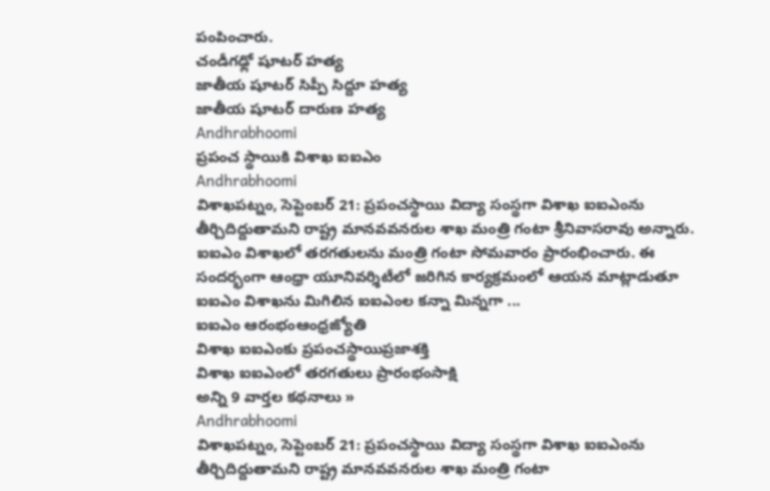పంపించారు.
చండీగఢ్లో షూటర్ హత్య
జాతీయ షూటర్ సిప్పీ సిద్దూ హత్య
జాతీయ షూటర్ దారుణ హత్య
Andhrabhoomi
ప్రపంచ స్థాయికి విశాఖ ఐఐఎం
Andhrabhoomi
విశాఖపట్నం, సెప్టెంబర్ 21: ప్రపంచస్థాయి విద్యా సంస్థగా విశాఖ ఐఐఎంను తీర్చిదిద్దుతామని రాష్ట్ర మానవవనరుల శాఖ మంత్రి గంటా శ్రీనివాసరావు అన్నారు. ఐఐఎం విశాఖలో తరగతులను మంత్రి గంటా సోమవారం ప్రారంభించారు. ఈ సందర్భంగా ఆంధ్రా యూనివర్శిటీలో జరిగిన కార్యక్రమంలో ఆయన మాట్లాడుతూ ఐఐఎం విశాఖను మిగిలిన ఐఐఎంల కన్నా మిన్నగా ...
ఐఐఎం ఆరంభంఆంధ్రజ్యోతి
విశాఖ ఐఐఎంకు ప్రపంచస్థాయిప్రజాశక్తి
విశాఖ ఐఐఎంలో తరగతులు ప్రారంభంసాక్షి
అన్ని 9 వార్తల కథనాలు »
Andhrabhoomi
విశాఖపట్నం, సెప్టెంబర్ 21: ప్రపంచస్థాయి విద్యా సంస్థగా విశాఖ ఐఐఎంను తీర్చిదిద్దుతామని రాష్ట్ర మానవవనరుల శాఖ మంత్రి గంటా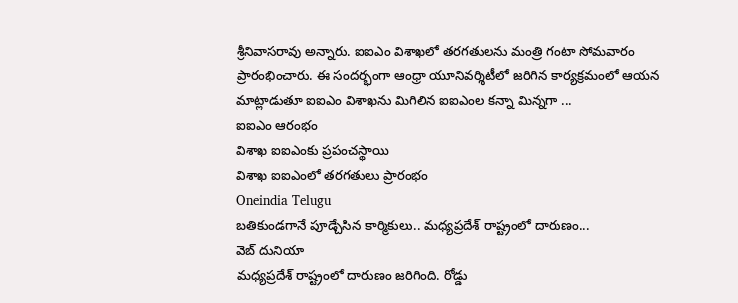శ్రీనివాసరావు అన్నారు. ఐఐఎం విశాఖలో తరగతులను మంత్రి గంటా సోమవారం ప్రారంభించారు. ఈ సందర్భంగా ఆంధ్రా యూనివర్శిటీలో జరిగిన కార్యక్రమంలో ఆయన మాట్లాడుతూ ఐఐఎం విశాఖను మిగిలిన ఐఐఎంల కన్నా మిన్నగా ...
ఐఐఎం ఆరంభం
విశాఖ ఐఐఎంకు ప్రపంచస్థాయి
విశాఖ ఐఐఎంలో తరగతులు ప్రారంభం
Oneindia Telugu
బతికుండగానే పూడ్చేసిన కార్మికులు.. మధ్యప్రదేశ్ రాష్ట్రంలో దారుణం...
వెబ్ దునియా
మధ్యప్రదేశ్ రాష్ట్రంలో దారుణం జరిగింది. రోడ్డు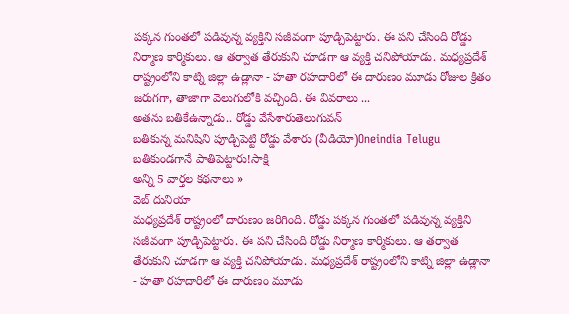పక్కన గుంతలో పడివున్న వ్యక్తిని సజీవంగా పూడ్చిపెట్టారు. ఈ పని చేసింది రోడ్డు నిర్మాణ కార్మికులు. ఆ తర్వాత తేరుకుని చూడగా ఆ వ్యక్తి చనిపోయాడు. మధ్యప్రదేశ్ రాష్ట్రంలోని కాట్ని జిల్లా ఉడ్లానా - హతా రహదారిలో ఈ దారుణం మూడు రోజుల క్రితం జరుగగా, తాజాగా వెలుగులోకి వచ్చింది. ఈ వివరాలు ...
అతను బతికేఉన్నాడు.. రోడ్డు వేసేశారుతెలుగువన్
బతికున్న మనిషిని పూడ్చిపెట్టి రోడ్డు వేశారు (వీడియో)Oneindia Telugu
బతికుండగానే పాతిపెట్టారు!సాక్షి
అన్ని 5 వార్తల కథనాలు »
వెబ్ దునియా
మధ్యప్రదేశ్ రాష్ట్రంలో దారుణం జరిగింది. రోడ్డు పక్కన గుంతలో పడివున్న వ్యక్తిని సజీవంగా పూడ్చిపెట్టారు. ఈ పని చేసింది రోడ్డు నిర్మాణ కార్మికులు. ఆ తర్వాత తేరుకుని చూడగా ఆ వ్యక్తి చనిపోయాడు. మధ్యప్రదేశ్ రాష్ట్రంలోని కాట్ని జిల్లా ఉడ్లానా - హతా రహదారిలో ఈ దారుణం మూడు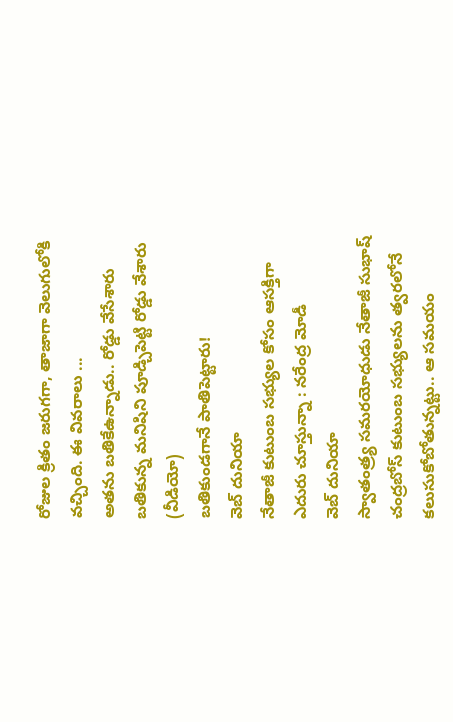రోజుల క్రితం జరుగగా, తాజాగా వెలుగులోకి వచ్చింది. ఈ వివరాలు ...
అతను బతికేఉన్నాడు.. రోడ్డు వేసేశారు
బతికున్న మనిషిని పూడ్చిపెట్టి రోడ్డు వేశారు (వీడియో)
బతికుండగానే పాతిపెట్టారు!
వెబ్ దునియా
నేతాజీ కుటుంబ సభ్యుల కోసం ఆసక్తిగా ఎదురు చూస్తున్నా : నరేంద్ర మోడీ
వెబ్ దునియా
స్వాతంత్ర్య సమరయోధుడు నేతాజీ సుభాష్ చంద్రబోస్ కుటుంబ సభ్యులను త్వరలోనే కలుసుకోబోతున్నట్టు.. ఆ సమయం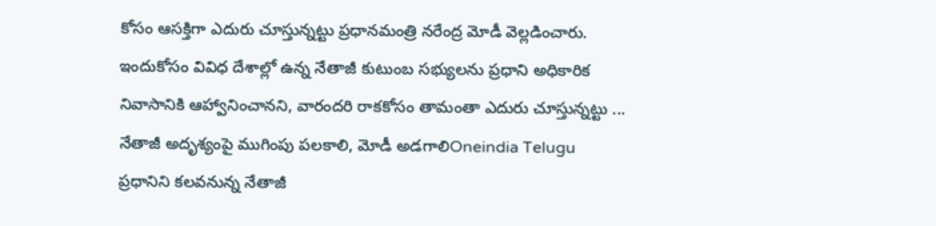కోసం ఆసక్తిగా ఎదురు చూస్తున్నట్టు ప్రధానమంత్రి నరేంద్ర మోడీ వెల్లడించారు. ఇందుకోసం వివిధ దేశాల్లో ఉన్న నేతాజీ కుటుంబ సభ్యులను ప్రధాని అధికారిక నివాసానికి ఆహ్వానించానని, వారందరి రాకకోసం తామంతా ఎదురు చూస్తున్నట్టు ...
నేతాజీ అదృశ్యంపై ముగింపు పలకాలి, మోడీ అడగాలిOneindia Telugu
ప్రధానిని కలవనున్న నేతాజీ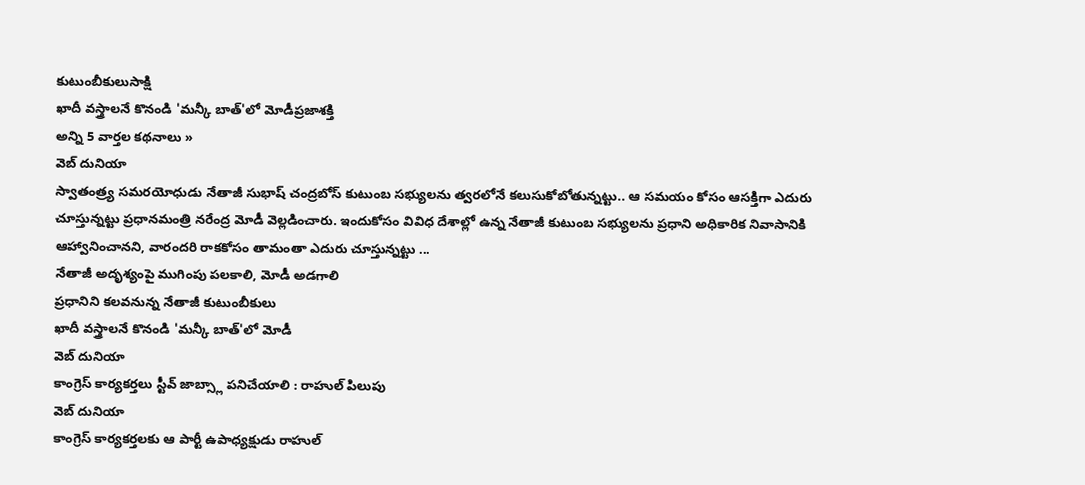కుటుంబీకులుసాక్షి
ఖాదీ వస్త్రాలనే కొనండి 'మన్కీ బాత్'లో మోడీప్రజాశక్తి
అన్ని 5 వార్తల కథనాలు »
వెబ్ దునియా
స్వాతంత్ర్య సమరయోధుడు నేతాజీ సుభాష్ చంద్రబోస్ కుటుంబ సభ్యులను త్వరలోనే కలుసుకోబోతున్నట్టు.. ఆ సమయం కోసం ఆసక్తిగా ఎదురు చూస్తున్నట్టు ప్రధానమంత్రి నరేంద్ర మోడీ వెల్లడించారు. ఇందుకోసం వివిధ దేశాల్లో ఉన్న నేతాజీ కుటుంబ సభ్యులను ప్రధాని అధికారిక నివాసానికి ఆహ్వానించానని, వారందరి రాకకోసం తామంతా ఎదురు చూస్తున్నట్టు ...
నేతాజీ అదృశ్యంపై ముగింపు పలకాలి, మోడీ అడగాలి
ప్రధానిని కలవనున్న నేతాజీ కుటుంబీకులు
ఖాదీ వస్త్రాలనే కొనండి 'మన్కీ బాత్'లో మోడీ
వెబ్ దునియా
కాంగ్రెస్ కార్యకర్తలు స్టీవ్ జాబ్స్లా పనిచేయాలి : రాహుల్ పిలుపు
వెబ్ దునియా
కాంగ్రెస్ కార్యకర్తలకు ఆ పార్టీ ఉపాధ్యక్షుడు రాహుల్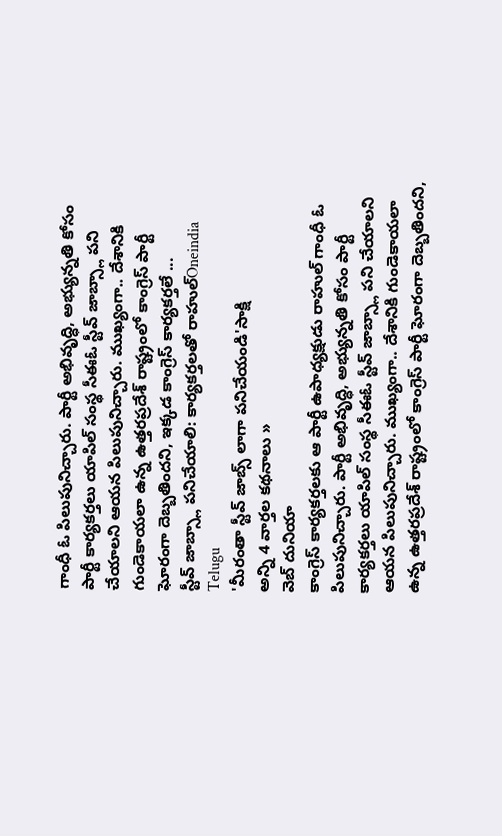గాంధీ ఓ పిలుపునిచ్చారు. పార్టీ అభివృద్ధి, అభ్యున్నతి కోసం పార్టీ కార్యకర్తలు యాపిల్ సంస్థ సీఈఓ స్టీవ్ జాబ్స్లా పని చేయాలని ఆయన పిలుపునిచ్చారు. ముఖ్యంగా.. దేశానికి గుండెకాయలా ఉన్న ఉత్తరప్రదేశ్ రాష్ట్రంలో కాంగ్రెస్ పార్టీ ఘోరంగా దెబ్బతిందని, ఇక్కడ కాంగ్రెస్ కార్యకర్తలే ...
స్టీవ్ జాబ్స్లా పనిచేయాలి: కార్యకర్తలతో రాహుల్Oneindia Telugu
'మీరంతా స్టీవ్ జాబ్స్ లాగా పనిచేయండి'సాక్షి
అన్ని 4 వార్తల కథనాలు »
వెబ్ దునియా
కాంగ్రెస్ కార్యకర్తలకు ఆ పార్టీ ఉపాధ్యక్షుడు రాహుల్ గాంధీ ఓ పిలుపునిచ్చారు. పార్టీ అభివృద్ధి, అభ్యున్నతి కోసం పార్టీ కార్యకర్తలు యాపిల్ సంస్థ సీఈఓ స్టీవ్ జాబ్స్లా పని చేయాలని ఆయన పిలుపునిచ్చారు. ముఖ్యంగా.. దేశానికి గుండెకాయలా ఉన్న ఉత్తరప్రదేశ్ రాష్ట్రంలో కాంగ్రెస్ పార్టీ ఘోరంగా దెబ్బతిందని,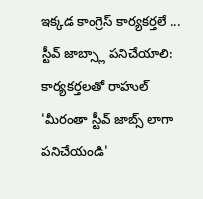ఇక్కడ కాంగ్రెస్ కార్యకర్తలే ...
స్టీవ్ జాబ్స్లా పనిచేయాలి: కార్యకర్తలతో రాహుల్
'మీరంతా స్టీవ్ జాబ్స్ లాగా పనిచేయండి'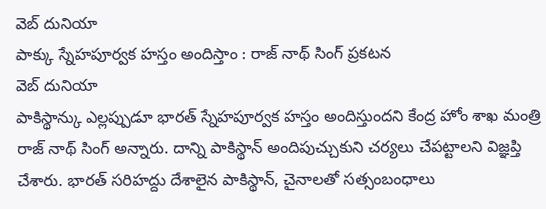వెబ్ దునియా
పాక్కు స్నేహపూర్వక హస్తం అందిస్తాం : రాజ్ నాథ్ సింగ్ ప్రకటన
వెబ్ దునియా
పాకిస్థాన్కు ఎల్లప్పుడూ భారత్ స్నేహపూర్వక హస్తం అందిస్తుందని కేంద్ర హోం శాఖ మంత్రి రాజ్ నాథ్ సింగ్ అన్నారు. దాన్ని పాకిస్థాన్ అందిపుచ్చుకుని చర్యలు చేపట్టాలని విజ్ఞప్తి చేశారు. భారత్ సరిహద్దు దేశాలైన పాకిస్థాన్, చైనాలతో సత్సంబంధాలు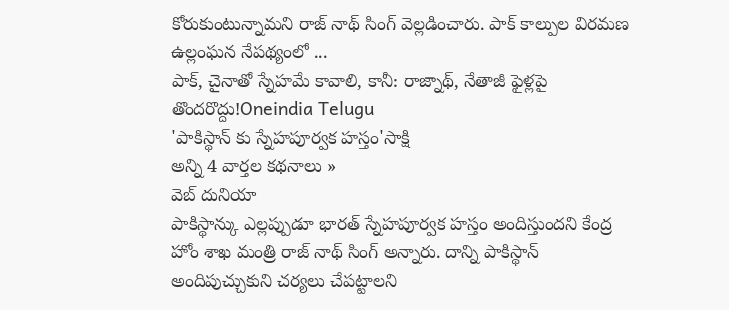కోరుకుంటున్నామని రాజ్ నాథ్ సింగ్ వెల్లడించారు. పాక్ కాల్పుల విరమణ ఉల్లంఘన నేపథ్యంలో ...
పాక్, చైనాతో స్నేహమే కావాలి, కానీ: రాజ్నాథ్, నేతాజీ ఫైళ్లపై తొందరొద్దు!Oneindia Telugu
'పాకిస్థాన్ కు స్నేహపూర్వక హస్తం'సాక్షి
అన్ని 4 వార్తల కథనాలు »
వెబ్ దునియా
పాకిస్థాన్కు ఎల్లప్పుడూ భారత్ స్నేహపూర్వక హస్తం అందిస్తుందని కేంద్ర హోం శాఖ మంత్రి రాజ్ నాథ్ సింగ్ అన్నారు. దాన్ని పాకిస్థాన్ అందిపుచ్చుకుని చర్యలు చేపట్టాలని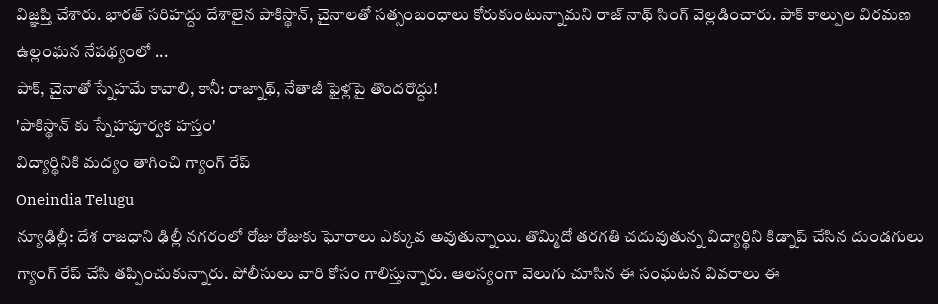విజ్ఞప్తి చేశారు. భారత్ సరిహద్దు దేశాలైన పాకిస్థాన్, చైనాలతో సత్సంబంధాలు కోరుకుంటున్నామని రాజ్ నాథ్ సింగ్ వెల్లడించారు. పాక్ కాల్పుల విరమణ ఉల్లంఘన నేపథ్యంలో ...
పాక్, చైనాతో స్నేహమే కావాలి, కానీ: రాజ్నాథ్, నేతాజీ ఫైళ్లపై తొందరొద్దు!
'పాకిస్థాన్ కు స్నేహపూర్వక హస్తం'
విద్యార్థినికి మద్యం తాగించి గ్యాంగ్ రేప్
Oneindia Telugu
న్యూఢిల్లీ: దేశ రాజధాని ఢిల్లీ నగరంలో రోజు రోజుకు ఘోరాలు ఎక్కువ అవుతున్నాయి. తొమ్మిదో తరగతి చదువుతున్న విద్యార్థిని కిడ్నాప్ చేసిన దుండగులు గ్యాంగ్ రేప్ చేసి తప్పించుకున్నారు. పోలీసులు వారి కోసం గాలిస్తున్నారు. ఆలస్యంగా వెలుగు చూసిన ఈ సంఘటన వివరాలు ఈ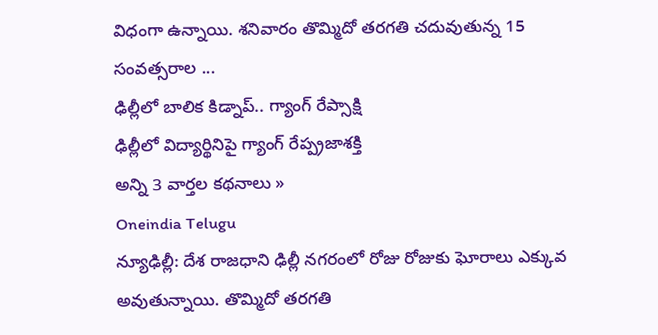విధంగా ఉన్నాయి. శనివారం తొమ్మిదో తరగతి చదువుతున్న 15 సంవత్సరాల ...
ఢిల్లీలో బాలిక కిడ్నాప్.. గ్యాంగ్ రేప్సాక్షి
ఢిల్లీలో విద్యార్థినిపై గ్యాంగ్ రేప్ప్రజాశక్తి
అన్ని 3 వార్తల కథనాలు »
Oneindia Telugu
న్యూఢిల్లీ: దేశ రాజధాని ఢిల్లీ నగరంలో రోజు రోజుకు ఘోరాలు ఎక్కువ అవుతున్నాయి. తొమ్మిదో తరగతి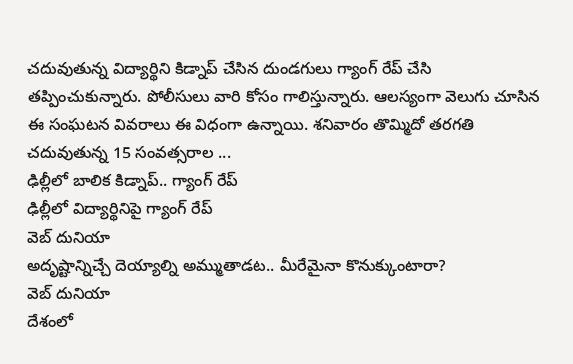చదువుతున్న విద్యార్థిని కిడ్నాప్ చేసిన దుండగులు గ్యాంగ్ రేప్ చేసి తప్పించుకున్నారు. పోలీసులు వారి కోసం గాలిస్తున్నారు. ఆలస్యంగా వెలుగు చూసిన ఈ సంఘటన వివరాలు ఈ విధంగా ఉన్నాయి. శనివారం తొమ్మిదో తరగతి చదువుతున్న 15 సంవత్సరాల ...
ఢిల్లీలో బాలిక కిడ్నాప్.. గ్యాంగ్ రేప్
ఢిల్లీలో విద్యార్థినిపై గ్యాంగ్ రేప్
వెబ్ దునియా
అదృష్టాన్నిచ్చే దెయ్యాల్ని అమ్ముతాడట.. మీరేమైనా కొనుక్కుంటారా?
వెబ్ దునియా
దేశంలో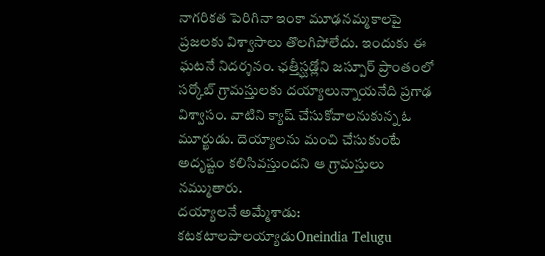నాగరికత పెరిగినా ఇంకా మూఢనమ్మకాలపై ప్రజలకు విశ్వాసాలు తొలగిపోలేదు. ఇందుకు ఈ ఘటనే నిదర్శనం. ఛత్తీస్ఘడ్లోని జస్పూర్ ప్రాంతంలో సర్కోబ్ గ్రామస్తులకు దయ్యాలున్నాయనేది ప్రగాఢ విశ్వాసం. వాటిని క్యాష్ చేసుకోవాలనుకున్న ఓ మూర్ఖుడు. దెయ్యాలను మంచి చేసుకుంటే అదృష్టం కలిసివస్తుందని ఆ గ్రామస్తులు నమ్ముతారు.
దయ్యాలనే అమ్మేశాడు: కటకటాలపాలయ్యాడుOneindia Telugu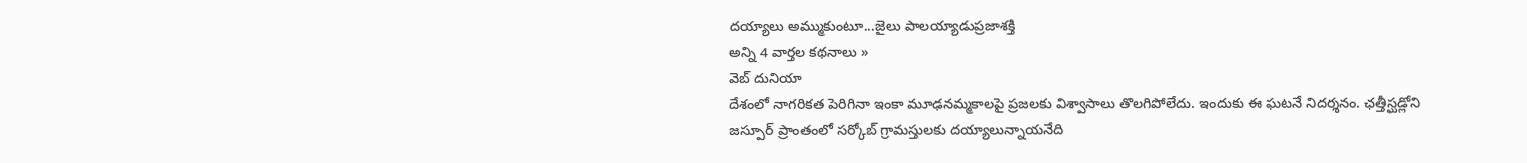దయ్యాలు అమ్ముకుంటూ...జైలు పాలయ్యాడుప్రజాశక్తి
అన్ని 4 వార్తల కథనాలు »
వెబ్ దునియా
దేశంలో నాగరికత పెరిగినా ఇంకా మూఢనమ్మకాలపై ప్రజలకు విశ్వాసాలు తొలగిపోలేదు. ఇందుకు ఈ ఘటనే నిదర్శనం. ఛత్తీస్ఘడ్లోని జస్పూర్ ప్రాంతంలో సర్కోబ్ గ్రామస్తులకు దయ్యాలున్నాయనేది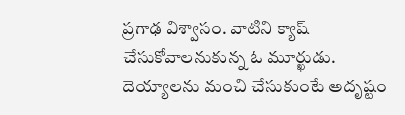ప్రగాఢ విశ్వాసం. వాటిని క్యాష్ చేసుకోవాలనుకున్న ఓ మూర్ఖుడు. దెయ్యాలను మంచి చేసుకుంటే అదృష్టం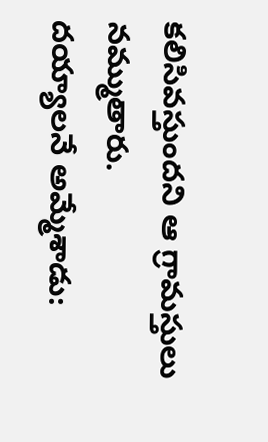కలిసివస్తుందని ఆ గ్రామస్తులు నమ్ముతారు.
దయ్యాలనే అమ్మేశాడు: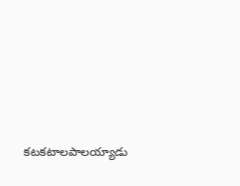కటకటాలపాలయ్యాడు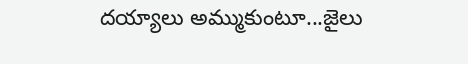దయ్యాలు అమ్ముకుంటూ...జైలు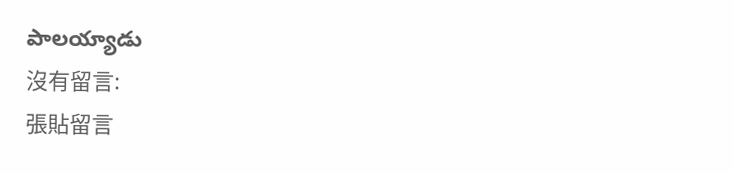పాలయ్యాడు
沒有留言:
張貼留言